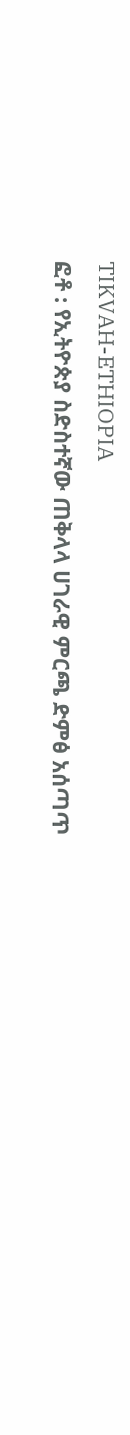TIKVAH-ETHIOPIA
ፎቶ : የኢትዮጵያ ስድስተኛው ጠቅላላ ሀገራዊ ምርጫ ድምፅ አሰጣጥ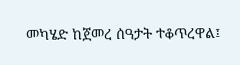መካሄድ ከጀመረ ሰዓታት ተቆጥረዋል፤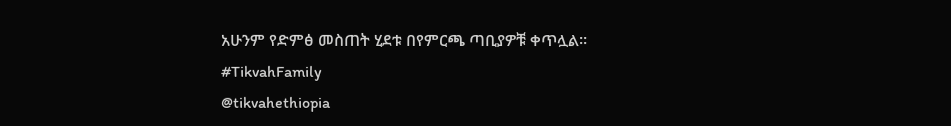አሁንም የድምፅ መስጠት ሂደቱ በየምርጫ ጣቢያዎቹ ቀጥሏል።
#TikvahFamily
@tikvahethiopia